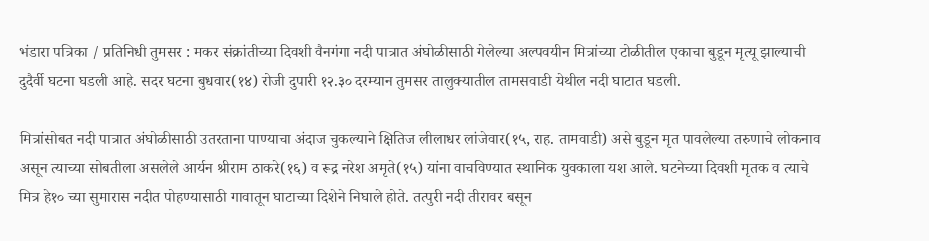भंडारा पत्रिका / प्रतिनिधी तुमसर : मकर संक्रांतीच्या दिवशी वैनगंगा नदी पात्रात अंघोळीसाठी गेलेल्या अल्पवयीन मित्रांच्या टोळीतील एकाचा बुडून मृत्यू झाल्याची दुदैर्वी घटना घडली आहे. सदर घटना बुधवार(१४) रोजी दुपारी १२.३० दरम्यान तुमसर तालुक्यातील तामसवाडी येथील नदी घाटात घडली.

मित्रांसोबत नदी पात्रात अंघोळीसाठी उतरताना पाण्याचा अंदाज चुकल्याने क्षितिज लीलाधर लांजेवार(१५, राह. तामवाडी) असे बुडून मृत पावलेल्या तरुणाचे लोकनाव असून त्याच्या सोबतीला असलेले आर्यन श्रीराम ठाकरे(१६) व रूद्र नरेश अमृते(१५) यांना वाचविण्यात स्थानिक युवकाला यश आले. घटनेच्या दिवशी मृतक व त्याचे मित्र हे१० च्या सुमारास नदीत पोहण्यासाठी गावातून घाटाच्या दिशेने निघाले होते. तत्पुरी नदी तीरावर बसून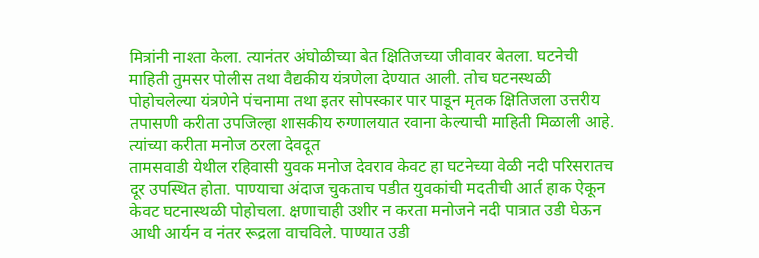मित्रांनी नाश्ता केला. त्यानंतर अंघोळीच्या बेत क्षितिजच्या जीवावर बेतला. घटनेची माहिती तुमसर पोलीस तथा वैद्यकीय यंत्रणेला देण्यात आली. तोच घटनस्थळी पोहोचलेल्या यंत्रणेने पंचनामा तथा इतर सोपस्कार पार पाडून मृतक क्षितिजला उत्तरीय तपासणी करीता उपजिल्हा शासकीय रुग्णालयात रवाना केल्याची माहिती मिळाली आहे.
त्यांच्या करीता मनोज ठरला देवदूत
तामसवाडी येथील रहिवासी युवक मनोज देवराव केवट हा घटनेच्या वेळी नदी परिसरातच दूर उपस्थित होता. पाण्याचा अंदाज चुकताच पडीत युवकांची मदतीची आर्त हाक ऐकून केवट घटनास्थळी पोहोचला. क्षणाचाही उशीर न करता मनोजने नदी पात्रात उडी घेऊन आधी आर्यन व नंतर रूद्रला वाचविले. पाण्यात उडी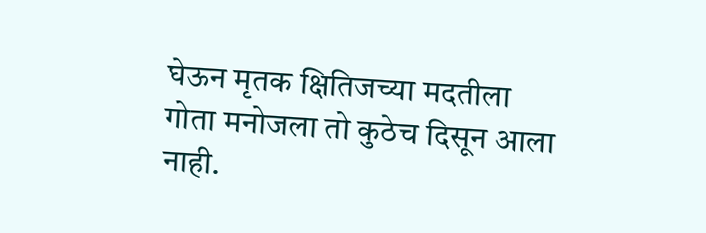घेऊन मृतक क्षितिजच्या मदतीला गोता मनोजला तो कुठेच दिसून आला नाही.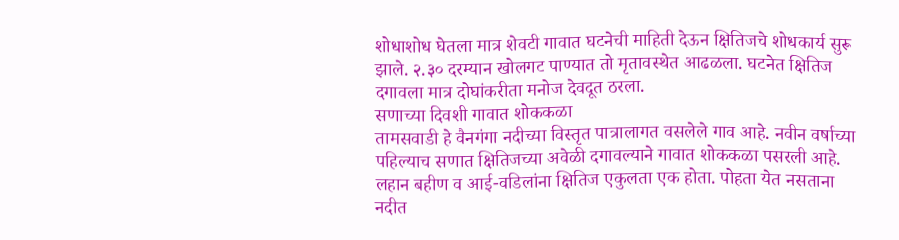शोधाशोध घेतला मात्र शेवटी गावात घटनेची माहिती देऊन क्षितिजचे शोधकार्य सुरू झाले. २.३० दरम्यान खोलगट पाण्यात तो मृतावस्थेत आढळला. घटनेत क्षितिज दगावला मात्र दोघांकरीता मनोज देवदूत ठरला.
सणाच्या दिवशी गावात शोककळा
तामसवाडी हे वैनगंगा नदीच्या विस्तृत पात्रालागत वसलेले गाव आहे. नवीन वर्षाच्या पहिल्याच सणात क्षितिजच्या अवेळी दगावल्याने गावात शोककळा पसरली आहे. लहान बहीण व आई-वडिलांना क्षितिज एकुलता एक होता. पोहता येत नसताना नदीत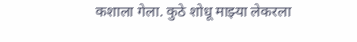कशाला गेला. कुठे शोधू माझ्या लेकरला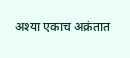अश्या एकाच अक्रंतात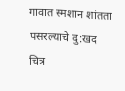गावात स्मशान शांतता पसरल्याचे दु:खद चित्र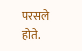परसले होते.